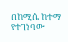በከሚሴ ከተማ የተገነባው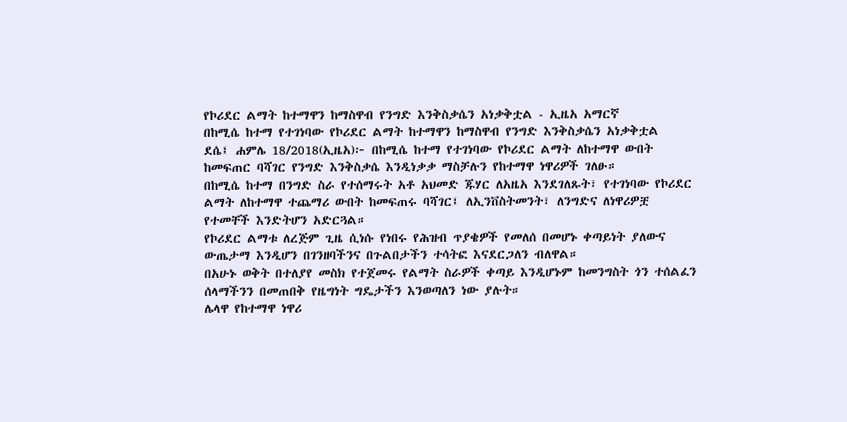የኮሪደር ልማት ከተማዋን ከማስዋብ የንግድ እንቅስቃሴን አነቃቅቷል - ኢዜአ አማርኛ
በከሚሴ ከተማ የተገነባው የኮሪደር ልማት ከተማዋን ከማስዋብ የንግድ እንቅስቃሴን አነቃቅቷል
ደሴ፤ ሐምሌ 18/2018(ኢዜአ)፦ በከሚሴ ከተማ የተገነባው የኮሪደር ልማት ለከተማዋ ውበት ከመፍጠር ባሻገር የንግድ እንቅስቃሴ እንዲነቃቃ ማስቻሉን የከተማዋ ነዋሪዎች ገለፁ።
በከሚሴ ከተማ በንግድ ስራ የተሰማሩት አቶ አህመድ ጁሃር ለአዜአ እንደገለጹት፣ የተገነባው የኮሪደር ልማት ለከተማዋ ተጨማሪ ውበት ከመፍጠሩ ባሻገር፤ ለኢንቨስትመንት፣ ለንግድና ለነዋሪዎቿ የተመቸች እንድትሆን አድርጓል።
የኮሪደር ልማቱ ለረጅም ጊዜ ሲነሱ የነበሩ የሕዝብ ጥያቄዎች የመለሰ በመሆኑ ቀጣይነት ያለውና ውጤታማ እንዲሆን በገንዘባችንና በጉልበታችን ተሳትፎ እናደርጋለን ብለዋል።
በአሁኑ ወቅት በተለያየ መስክ የተጀመሩ የልማት ስራዎች ቀጣይ እንዲሆኑም ከመንግስት ጎን ተሰልፈን ሰላማችንን በመጠበቅ የዜግነት ግዴታችን እንወጣለን ነው ያሉት።
ሌላዋ የከተማዋ ነዋሪ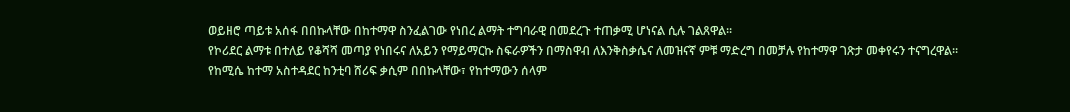ወይዘሮ ጣይቱ አሰፋ በበኩላቸው በከተማዋ ስንፈልገው የነበረ ልማት ተግባራዊ በመደረጉ ተጠቃሚ ሆነናል ሲሉ ገልጸዋል።
የኮሪደር ልማቱ በተለይ የቆሻሻ መጣያ የነበሩና ለአይን የማይማርኩ ስፍራዎችን በማስዋብ ለእንቅስቃሴና ለመዝናኛ ምቹ ማድረግ በመቻሉ የከተማዋ ገጽታ መቀየሩን ተናግረዋል።
የከሚሴ ከተማ አስተዳደር ከንቲባ ሸሪፍ ቃሲም በበኩላቸው፣ የከተማውን ሰላም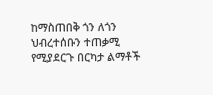ከማስጠበቅ ጎን ለጎን ህብረተሰቡን ተጠቃሚ የሚያደርጉ በርካታ ልማቶች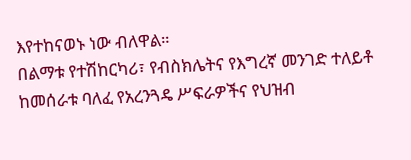እየተከናወኑ ነው ብለዋል።
በልማቱ የተሽከርካሪ፣ የብስክሌትና የእግረኛ መንገድ ተለይቶ ከመሰራቱ ባለፈ የአረንጓዴ ሥፍራዎችና የህዝብ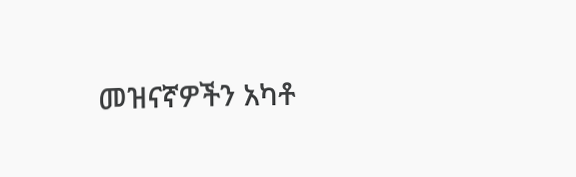መዝናኛዎችን አካቶ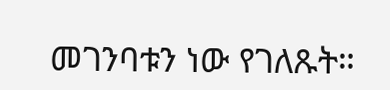መገንባቱን ነው የገለጹት።